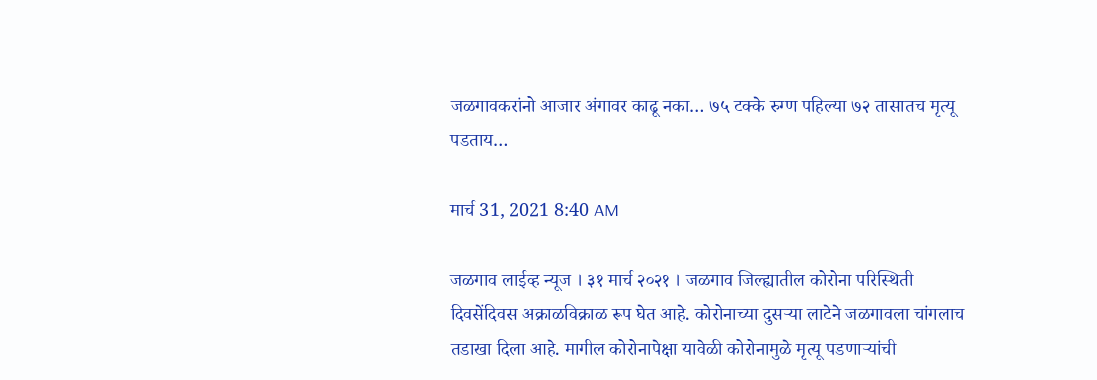जळगावकरांनो आजार अंगावर काढू नका… ७५ टक्के रुग्ण पहिल्या ७२ तासातच मृत्यू पडताय…

मार्च 31, 2021 8:40 AM

जळगाव लाईव्ह न्यूज । ३१ मार्च २०२१ । जळगाव जिल्ह्यातील कोरोना परिस्थिती दिवसेंदिवस अक्राळविक्राळ रूप घेत आहे. कोरोनाच्या दुसऱ्या लाटेने जळगावला चांगलाच तडाखा दिला आहे. मागील कोरोनापेक्षा यावेळी कोरोनामुळे मृत्यू पडणाऱ्यांची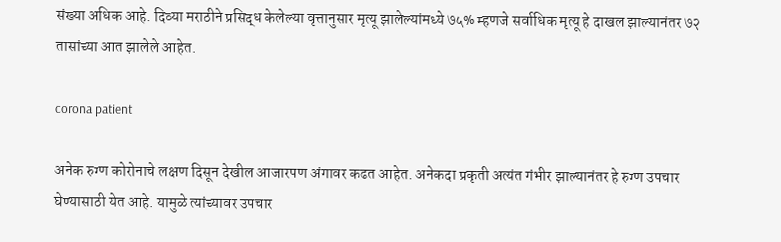संख्या अधिक आहे. दिव्या मराठीने प्रसिद्ध केलेल्या वृत्तानुसार मृत्यू झालेल्यांमध्ये ७५% म्हणजे सर्वाधिक मृत्यू हे दाखल झाल्यानंतर ७२ तासांच्या आत झालेले आहेत.

corona patient

अनेक रुग्ण कोरोनाचे लक्षण दिसून देखील आजारपण अंगावर कढत आहेत. अनेकदा प्रकृती अत्यंत गंभीर झाल्यानंतर हे रुग्ण उपचार घेण्यासाठी येत आहे. यामुळे त्यांच्यावर उपचार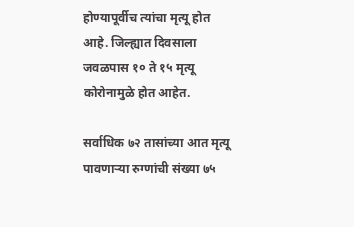होण्यापूर्वीच त्यांचा मृत्यू होत आहे. जिल्ह्यात दिवसाला जवळपास १० ते १५ मृत्यू कोरोनामुळे होत आहेत.

सर्वाधिक ७२ तासांच्या आत मृत्यू पावणाऱ्या रुग्णांची संख्या ७५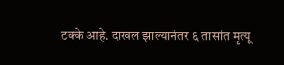टक्के आहे. दाखल झाल्यानंतर ६ तासांत मृत्यू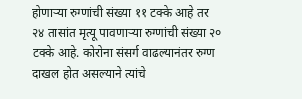होणाऱ्या रुग्णांची संख्या ११ टक्के आहे तर २४ तासांत मृत्यू पावणाऱ्या रुग्णांची संख्या २० टक्के आहे. कोरोना संसर्ग वाढल्यानंतर रुग्ण दाखल होत असल्याने त्यांचे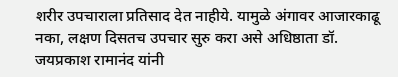शरीर उपचाराला प्रतिसाद देत नाहीये. यामुळे अंगावर आजारकाढू नका, लक्षण दिसतच उपचार सुरु करा असे अधिष्ठाता डॉ. जयप्रकाश रामानंद यांनी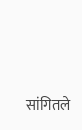सांगितले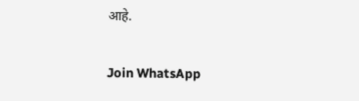आहे.

Join WhatsApp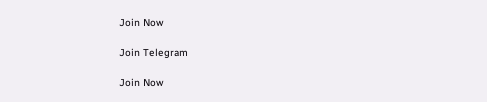Join Now

Join Telegram

Join Now